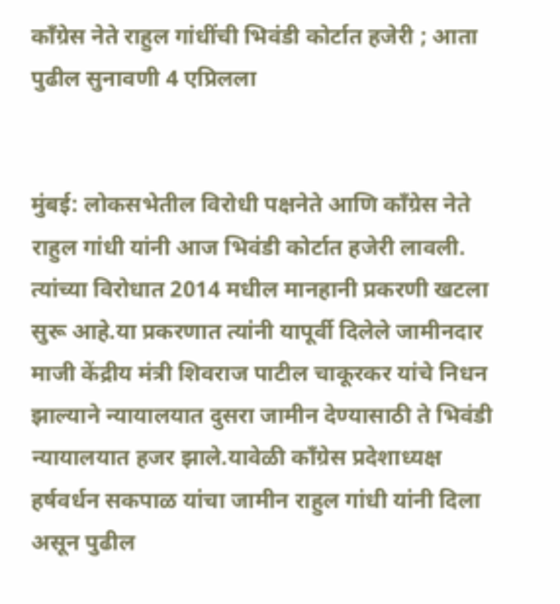काँग्रेस नेते राहुल गांधींची भिवंडी कोर्टात हजेरी ; आता पुढील सुनावणी 4 एप्रिलला


मुंबई: लोकसभेतील विरोधी पक्षनेते आणि काँग्रेस नेते राहुल गांधी यांनी आज भिवंडी कोर्टात हजेरी लावली. त्यांच्या विरोधात 2014 मधील मानहानी प्रकरणी खटला सुरू आहे.या प्रकरणात त्यांनी यापूर्वी दिलेले जामीनदार माजी केंद्रीय मंत्री शिवराज पाटील चाकूरकर यांचे निधन झाल्याने न्यायालयात दुसरा जामीन देण्यासाठी ते भिवंडी न्यायालयात हजर झाले.यावेळी काँग्रेस प्रदेशाध्यक्ष हर्षवर्धन सकपाळ यांचा जामीन राहुल गांधी यांनी दिला असून पुढील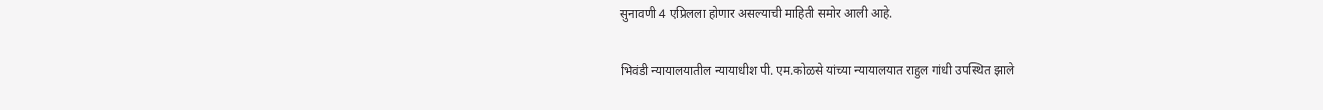सुनावणी 4 एप्रिलला होणार असल्याची माहिती समोर आली आहे.

भिवंडी न्यायालयातील न्यायाधीश पी. एम.कोळसे यांच्या न्यायालयात राहुल गांधी उपस्थित झाले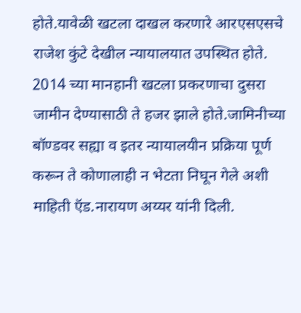होते.यावेळी खटला दाखल करणारे आरएसएसचे राजेश कुंटे देखील न्यायालयात उपस्थित होते. 2014 च्या मानहानी खटला प्रकरणाचा दुसरा जामीन देण्यासाठी ते हजर झाले होते.जामिनीच्या बॉण्डवर सह्या व इतर न्यायालयीन प्रक्रिया पूर्ण करून ते कोणालाही न भेटता निघून गेले अशी माहिती ऍड.नारायण अय्यर यांनी दिली.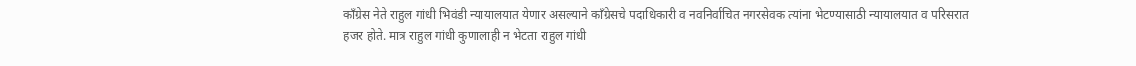काँग्रेस नेते राहुल गांधी भिवंडी न्यायालयात येणार असल्याने काँग्रेसचे पदाधिकारी व नवनिर्वाचित नगरसेवक त्यांना भेटण्यासाठी न्यायालयात व परिसरात हजर होते. मात्र राहुल गांधी कुणालाही न भेटता राहुल गांधी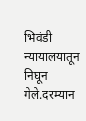भिवंडी न्यायालयातून निघून गेले.दरम्यान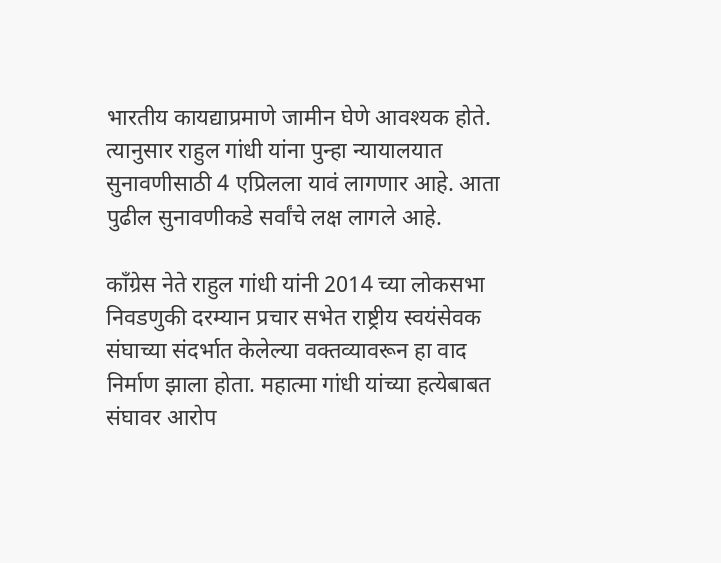भारतीय कायद्याप्रमाणे जामीन घेणे आवश्यक होते. त्यानुसार राहुल गांधी यांना पुन्हा न्यायालयात सुनावणीसाठी 4 एप्रिलला यावं लागणार आहे. आता पुढील सुनावणीकडे सर्वांचे लक्ष लागले आहे.

काँग्रेस नेते राहुल गांधी यांनी 2014 च्या लोकसभा निवडणुकी दरम्यान प्रचार सभेत राष्ट्रीय स्वयंसेवक संघाच्या संदर्भात केलेल्या वक्तव्यावरून हा वाद निर्माण झाला होता. महात्मा गांधी यांच्या हत्येबाबत संघावर आरोप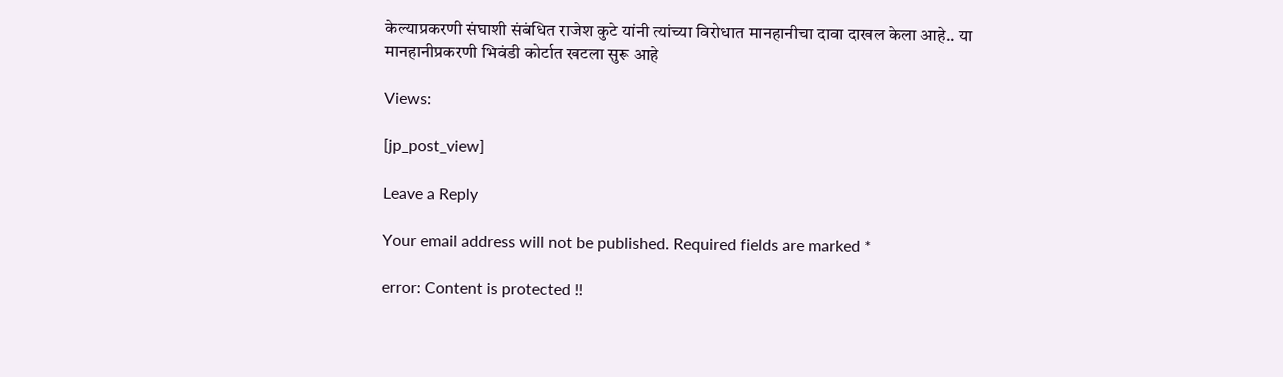केल्याप्रकरणी संघाशी संबंधित राजेश कुटे यांनी त्यांच्या विरोधात मानहानीचा दावा दाखल केला आहे.. या मानहानीप्रकरणी भिवंडी कोर्टात खटला सुरू आहे

Views:

[jp_post_view]

Leave a Reply

Your email address will not be published. Required fields are marked *

error: Content is protected !!